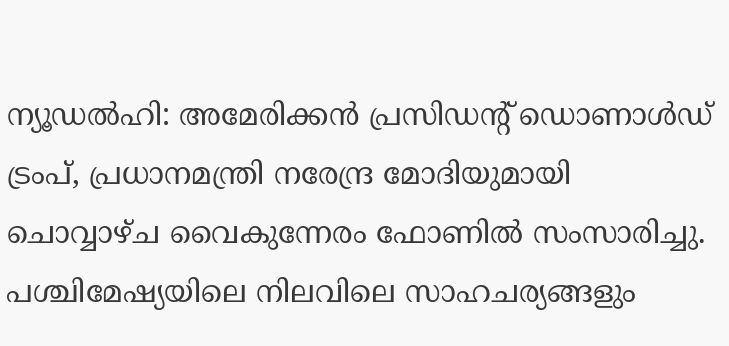ന്യൂഡൽഹി: അമേരിക്കൻ പ്രസിഡന്റ് ഡൊണാൾഡ് ട്രംപ്, പ്രധാനമന്ത്രി നരേന്ദ്ര മോദിയുമായി ചൊവ്വാഴ്ച വൈകുന്നേരം ഫോണിൽ സംസാരിച്ചു. പശ്ചിമേഷ്യയിലെ നിലവിലെ സാഹചര്യങ്ങളും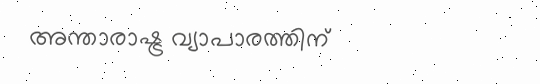അന്താരാഷ്ട്ര വ്യാപാരത്തിന്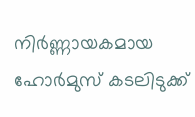നിർണ്ണായകമായ ഹോർമുസ് കടലിടുക്ക്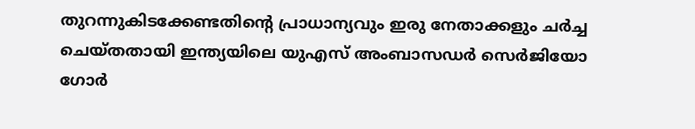തുറന്നുകിടക്കേണ്ടതിന്റെ പ്രാധാന്യവും ഇരു നേതാക്കളും ചർച്ച ചെയ്തതായി ഇന്ത്യയിലെ യുഎസ് അംബാസഡർ സെർജിയോ ഗോർ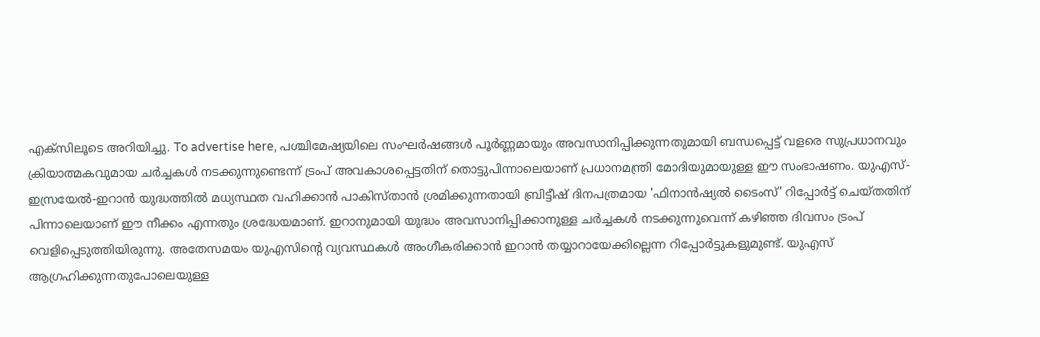എക്സിലൂടെ അറിയിച്ചു. To advertise here, പശ്ചിമേഷ്യയിലെ സംഘർഷങ്ങൾ പൂർണ്ണമായും അവസാനിപ്പിക്കുന്നതുമായി ബന്ധപ്പെട്ട് വളരെ സുപ്രധാനവും ക്രിയാത്മകവുമായ ചർച്ചകൾ നടക്കുന്നുണ്ടെന്ന് ട്രംപ് അവകാശപ്പെട്ടതിന് തൊട്ടുപിന്നാലെയാണ് പ്രധാനമന്ത്രി മോദിയുമായുള്ള ഈ സംഭാഷണം. യുഎസ്-ഇസ്രയേൽ-ഇറാൻ യുദ്ധത്തിൽ മധ്യസ്ഥത വഹിക്കാൻ പാകിസ്താൻ ശ്രമിക്കുന്നതായി ബ്രിട്ടീഷ് ദിനപത്രമായ 'ഫിനാൻഷ്യൽ ടൈംസ്' റിപ്പോർട്ട് ചെയ്തതിന് പിന്നാലെയാണ് ഈ നീക്കം എന്നതും ശ്രദ്ധേയമാണ്. ഇറാനുമായി യുദ്ധം അവസാനിപ്പിക്കാനുള്ള ചർച്ചകൾ നടക്കുന്നുവെന്ന് കഴിഞ്ഞ ദിവസം ട്രംപ് വെളിപ്പെടുത്തിയിരുന്നു. അതേസമയം യുഎസിന്റെ വ്യവസ്ഥകൾ അംഗീകരിക്കാൻ ഇറാൻ തയ്യാറായേക്കില്ലെന്ന റിപ്പോർട്ടുകളുമുണ്ട്. യുഎസ് ആഗ്രഹിക്കുന്നതുപോലെയുള്ള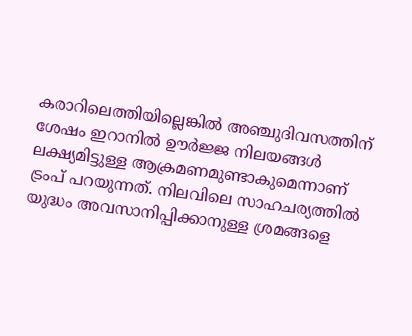കരാറിലെത്തിയില്ലെങ്കിൽ അഞ്ചുദിവസത്തിന് ശേഷം ഇറാനിൽ ഊർജ്ജ നിലയങ്ങൾ ലക്ഷ്യമിട്ടുള്ള ആക്രമണമുണ്ടാകുമെന്നാണ് ട്രംപ് പറയുന്നത്. നിലവിലെ സാഹചര്യത്തിൽ യുദ്ധം അവസാനിപ്പിക്കാനുള്ള ശ്രമങ്ങളെ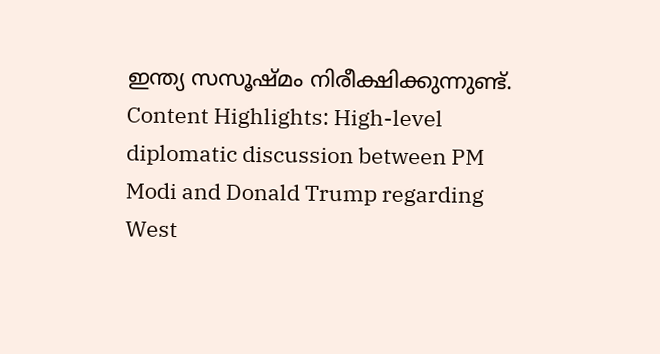ഇന്ത്യ സസൂഷ്മം നിരീക്ഷിക്കുന്നുണ്ട്. Content Highlights: High-level diplomatic discussion between PM Modi and Donald Trump regarding West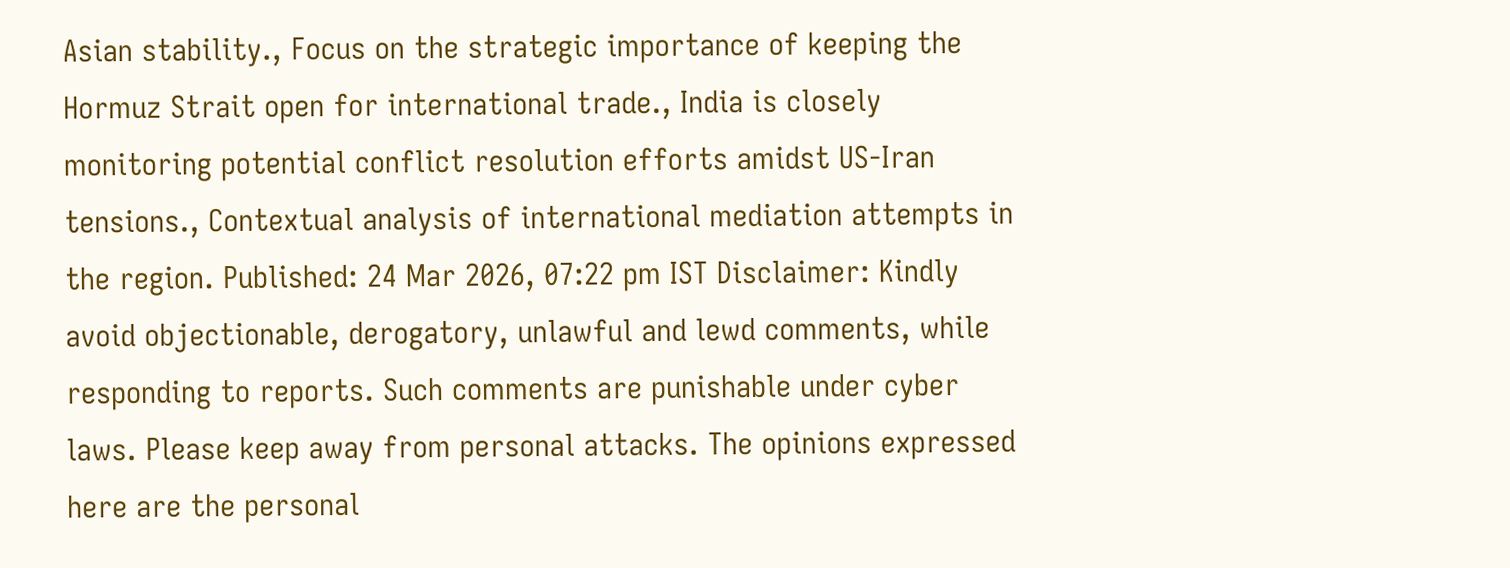Asian stability., Focus on the strategic importance of keeping the Hormuz Strait open for international trade., India is closely monitoring potential conflict resolution efforts amidst US-Iran tensions., Contextual analysis of international mediation attempts in the region. Published: 24 Mar 2026, 07:22 pm IST Disclaimer: Kindly avoid objectionable, derogatory, unlawful and lewd comments, while responding to reports. Such comments are punishable under cyber laws. Please keep away from personal attacks. The opinions expressed here are the personal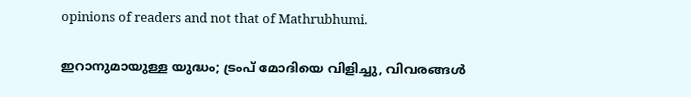opinions of readers and not that of Mathrubhumi.

ഇറാനുമായുള്ള യുദ്ധം; ട്രംപ് മോദിയെ വിളിച്ചു, വിവരങ്ങൾ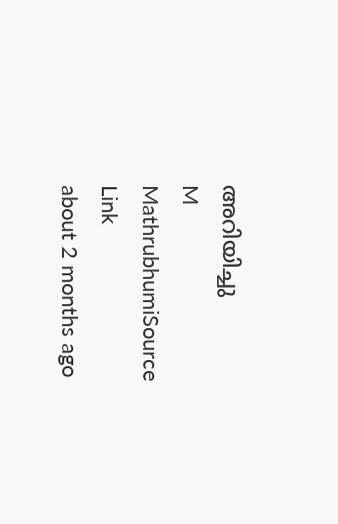അറിയിച്ചു
M
MathrubhumiSource Link
about 2 months ago